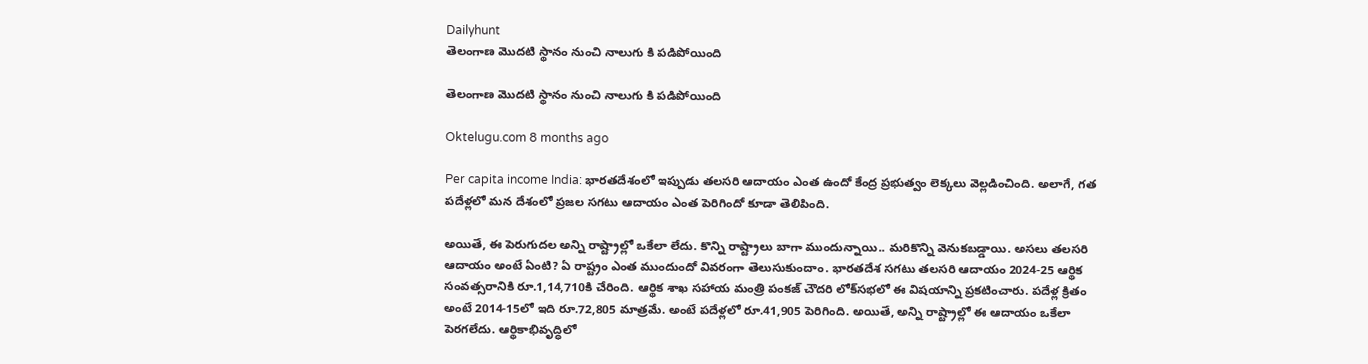Dailyhunt
తెలంగాణ మొదటి స్థానం నుంచి నాలుగు కి పడిపోయింది

తెలంగాణ మొదటి స్థానం నుంచి నాలుగు కి పడిపోయింది

Oktelugu.com 8 months ago

Per capita income India: భారతదేశంలో ఇప్పుడు తలసరి ఆదాయం ఎంత ఉందో కేంద్ర ప్రభుత్వం లెక్కలు వెల్లడించింది. అలాగే, గత పదేళ్లలో మన దేశంలో ప్రజల సగటు ఆదాయం ఎంత పెరిగిందో కూడా తెలిపింది.

అయితే, ఈ పెరుగుదల అన్ని రాష్ట్రాల్లో ఒకేలా లేదు. కొన్ని రాష్ట్రాలు బాగా ముందున్నాయి.. మరికొన్ని వెనుకబడ్డాయి. అసలు తలసరి ఆదాయం అంటే ఏంటి? ఏ రాష్ట్రం ఎంత ముందుందో వివరంగా తెలుసుకుందాం. భారతదేశ సగటు తలసరి ఆదాయం 2024-25 ఆర్థిక సంవత్సరానికి రూ.1,14,710కి చేరింది. ఆర్థిక శాఖ సహాయ మంత్రి పంకజ్ చౌదరి లోక్‌సభలో ఈ విషయాన్ని ప్రకటించారు. పదేళ్ల క్రితం అంటే 2014-15లో ఇది రూ.72,805 మాత్రమే. అంటే పదేళ్లలో రూ.41,905 పెరిగింది. అయితే, అన్ని రాష్ట్రాల్లో ఈ ఆదాయం ఒకేలా పెరగలేదు. ఆర్థికాభివృద్ధిలో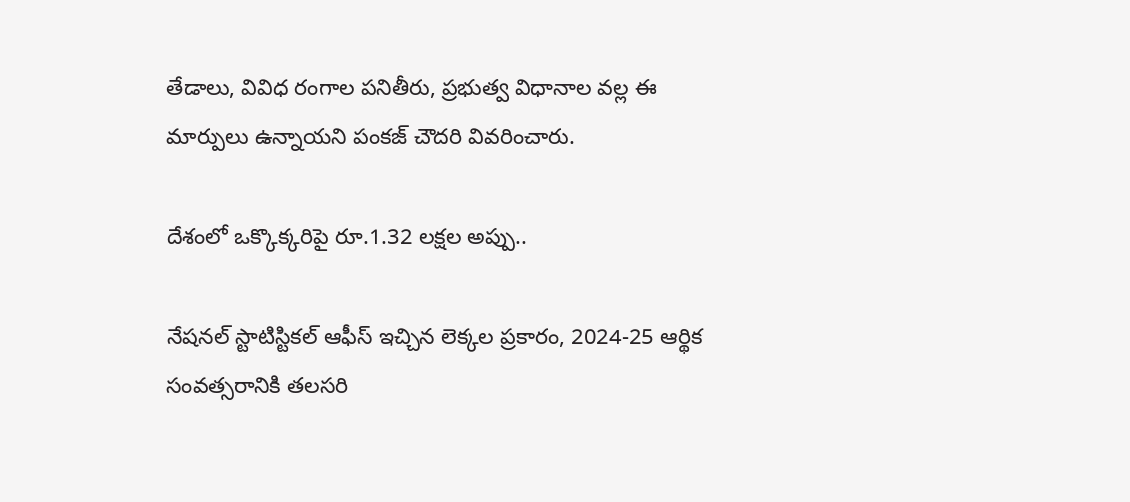తేడాలు, వివిధ రంగాల పనితీరు, ప్రభుత్వ విధానాల వల్ల ఈ మార్పులు ఉన్నాయని పంకజ్ చౌదరి వివరించారు.

దేశంలో ఒక్కొక్కరిపై రూ.1.32 లక్షల అప్పు..

నేషనల్ స్టాటిస్టికల్ ఆఫీస్ ఇచ్చిన లెక్కల ప్రకారం, 2024-25 ఆర్థిక సంవత్సరానికి తలసరి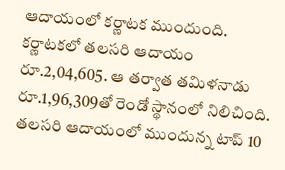ఆదాయంలో కర్ణాటక ముందుంది. కర్ణాటకలో తలసరి ఆదాయం రూ.2,04,605. ఆ తర్వాత తమిళనాడు రూ.1,96,309తో రెండో స్థానంలో నిలిచింది. తలసరి ఆదాయంలో ముందున్న టాప్ 10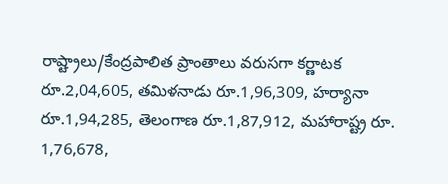రాష్ట్రాలు/కేంద్రపాలిత ప్రాంతాలు వరుసగా కర్ణాటక రూ.2,04,605, తమిళనాడు రూ.1,96,309, హర్యానా రూ.1,94,285, తెలంగాణ రూ.1,87,912, మహారాష్ట్ర రూ. 1,76,678,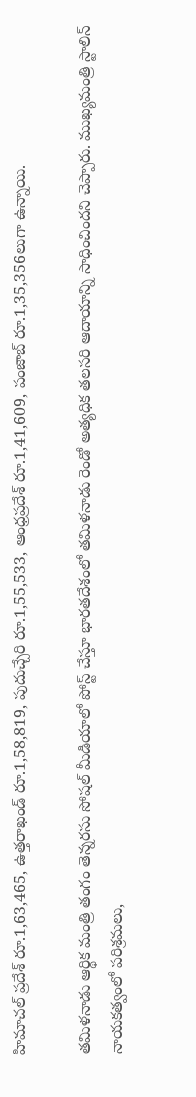హిమాచల్ ప్రదేశ్ రూ.1,63,465, ఉత్తరాఖండ్ రూ.1,58,819, పుదుచ్చేరి రూ.1,55,533, ఆంధ్రప్రదేశ్ రూ.1,41,609, పంజాబ్ రూ.1,35,356లుగా ఉన్నాయి.

తమిళనాడు ఆర్థిక మంత్రి తంగం తెన్నరసు సోషల్ మీడియాలో పోస్ట్ చేస్తూ భారతదేశంలో తమిళనాడు రెండో అత్యధిక తలసరి ఆదాయాన్ని సాధించిందని చెప్పారు. ముఖ్యమంత్రి స్టాలిన్ నాయకత్వంలో పరిశ్రమలు,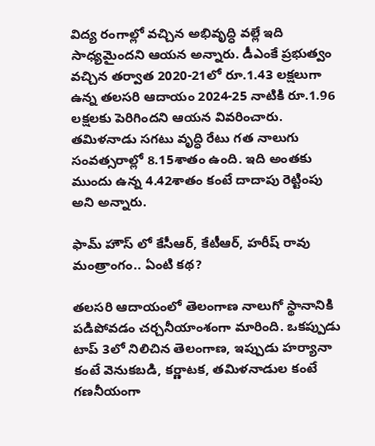విద్య రంగాల్లో వచ్చిన అభివృద్ధి వల్లే ఇది సాధ్యమైందని ఆయన అన్నారు. డీఎంకే ప్రభుత్వం వచ్చిన తర్వాత 2020-21లో రూ.1.43 లక్షలుగా ఉన్న తలసరి ఆదాయం 2024-25 నాటికి రూ.1.96 లక్షలకు పెరిగిందని ఆయన వివరించారు. తమిళనాడు సగటు వృద్ధి రేటు గత నాలుగు సంవత్సరాల్లో 8.15శాతం ఉంది. ఇది అంతకు ముందు ఉన్న 4.42శాతం కంటే దాదాపు రెట్టింపు అని అన్నారు.

ఫామ్ హౌస్ లో కేసీఆర్, కేటీఆర్, హరీష్ రావు మంత్రాంగం.. ఏంటి కథ?

తలసరి ఆదాయంలో తెలంగాణ నాలుగో స్థానానికి పడిపోవడం చర్చనీయాంశంగా మారింది. ఒకప్పుడు టాప్ 3లో నిలిచిన తెలంగాణ, ఇప్పుడు హర్యానా కంటే వెనుకబడి, కర్ణాటక, తమిళనాడుల కంటే గణనీయంగా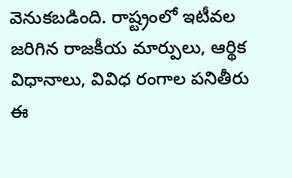వెనుకబడింది. రాష్ట్రంలో ఇటీవల జరిగిన రాజకీయ మార్పులు, ఆర్థిక విధానాలు, వివిధ రంగాల పనితీరు ఈ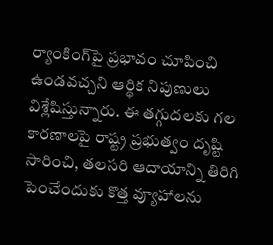ర్యాంకింగ్‌పై ప్రభావం చూపించి ఉండవచ్చని ఆర్థిక నిపుణులు విశ్లేషిస్తున్నారు. ఈ తగ్గుదలకు గల కారణాలపై రాష్ట్ర ప్రభుత్వం దృష్టి సారించి, తలసరి ఆదాయాన్ని తిరిగి పెంచేందుకు కొత్త వ్యూహాలను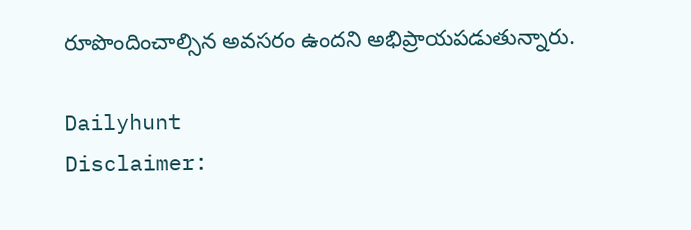రూపొందించాల్సిన అవసరం ఉందని అభిప్రాయపడుతున్నారు.

Dailyhunt
Disclaimer: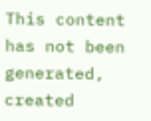This content has not been generated, created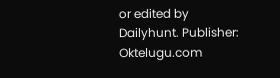or edited by Dailyhunt. Publisher: Oktelugu.com